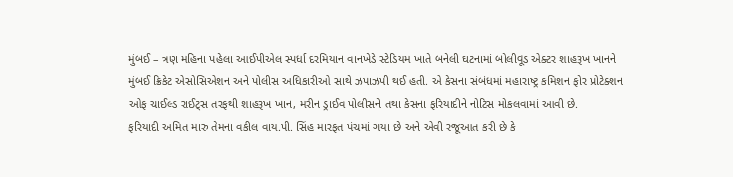મુંબઈ – ત્રણ મહિના પહેલા આઈપીએલ સ્પર્ધા દરમિયાન વાનખેડે સ્ટેડિયમ ખાતે બનેલી ઘટનામાં બોલીવૂડ એક્ટર શાહરૂખ ખાનને મુંબઈ ક્રિકેટ એસોસિએશન અને પોલીસ અધિકારીઓ સાથે ઝપાઝપી થઈ હતી. એ કેસના સંબંધમાં મહારાષ્ટ્ર કમિશન ફોર પ્રોટેક્શન ઓફ ચાઈલ્ડ રાઈટ્સ તરફથી શાહરૂખ ખાન, મરીન ડ્રાઈવ પોલીસને તથા કેસના ફરિયાદીને નોટિસ મોકલવામાં આવી છે.
ફરિયાદી અમિત મારુ તેમના વકીલ વાય.પી. સિંહ મારફત પંચમાં ગયા છે અને એવી રજૂઆત કરી છે કે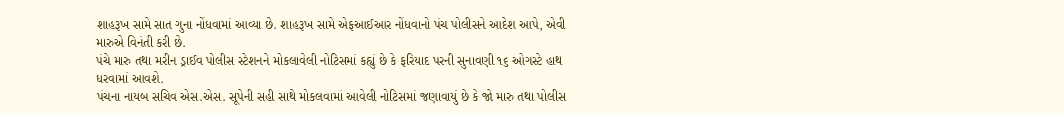શાહરૂખ સામે સાત ગુના નોંધવામાં આવ્યા છે. શાહરૂખ સામે એફઆઈઆર નોંધવાનો પંચ પોલીસને આદેશ આપે, એવી મારુએ વિનંતી કરી છે.
પંચે મારુ તથા મરીન ડ્રાઈવ પોલીસ સ્ટેશનને મોકલાવેલી નોટિસમાં કહ્યું છે કે ફરિયાદ પરની સુનાવણી ૧૬ ઓગસ્ટે હાથ ધરવામાં આવશે.
પંચના નાયબ સચિવ એસ.એસ. સૂપેની સહી સાથે મોકલવામાં આવેલી નોટિસમાં જણાવાયું છે કે જો મારુ તથા પોલીસ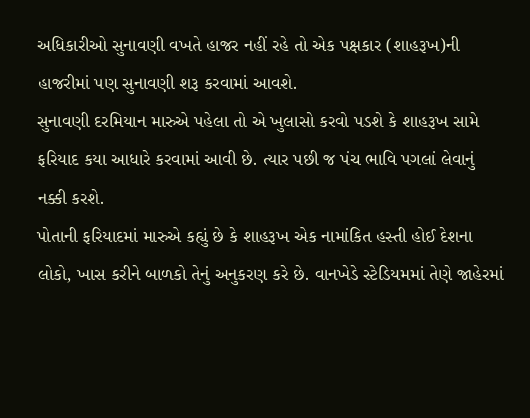અધિકારીઓ સુનાવણી વખતે હાજર નહીં રહે તો એક પક્ષકાર (શાહરૂખ)ની હાજરીમાં પણ સુનાવણી શરૂ કરવામાં આવશે.
સુનાવણી દરમિયાન મારુએ પહેલા તો એ ખુલાસો કરવો પડશે કે શાહરૂખ સામે ફરિયાદ કયા આધારે કરવામાં આવી છે. ત્યાર પછી જ પંચ ભાવિ પગલાં લેવાનું નક્કી કરશે.
પોતાની ફરિયાદમાં મારુએ કહ્યું છે કે શાહરૂખ એક નામાંકિત હસ્તી હોઈ દેશના લોકો, ખાસ કરીને બાળકો તેનું અનુકરણ કરે છે. વાનખેડે સ્ટેડિયમમાં તેણે જાહેરમાં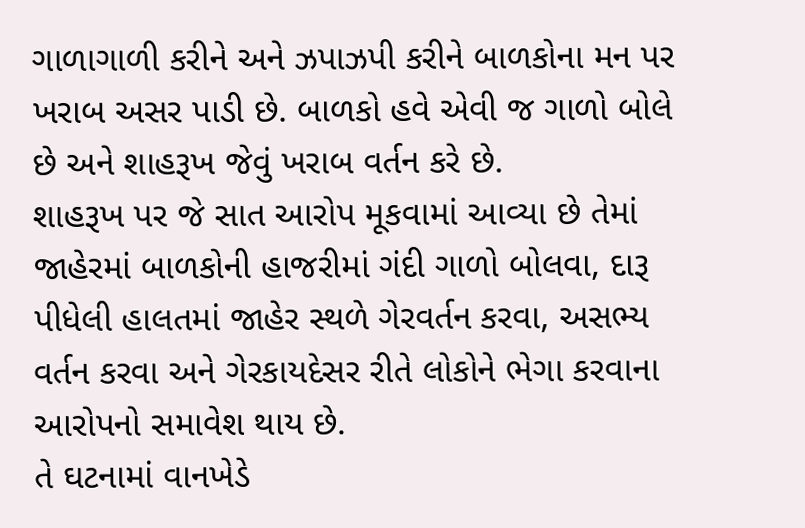ગાળાગાળી કરીને અને ઝપાઝપી કરીને બાળકોના મન પર ખરાબ અસર પાડી છે. બાળકો હવે એવી જ ગાળો બોલે છે અને શાહરૂખ જેવું ખરાબ વર્તન કરે છે.
શાહરૂખ પર જે સાત આરોપ મૂકવામાં આવ્યા છે તેમાં જાહેરમાં બાળકોની હાજરીમાં ગંદી ગાળો બોલવા, દારૂ પીધેલી હાલતમાં જાહેર સ્થળે ગેરવર્તન કરવા, અસભ્ય વર્તન કરવા અને ગેરકાયદેસર રીતે લોકોને ભેગા કરવાના આરોપનો સમાવેશ થાય છે.
તે ઘટનામાં વાનખેડે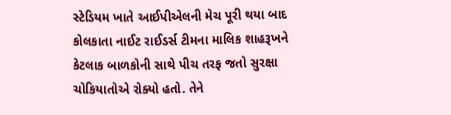સ્ટેડિયમ ખાતે આઈપીએલની મેચ પૂરી થયા બાદ કોલકાતા નાઈટ રાઈડર્સ ટીમના માલિક શાહરૂખને કેટલાક બાળકોની સાથે પીચ તરફ જતો સુરક્ષા ચોકિયાતોએ રોક્યો હતો. તેને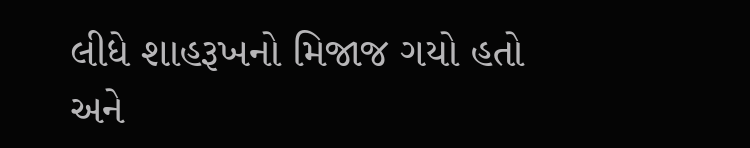લીધે શાહરૂખનો મિજાજ ગયો હતો અને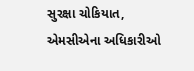સુરક્ષા ચોકિયાત, એમસીએના અધિકારીઓ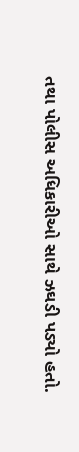તથા પોલીસ અધિકારીઓ સાથે ઝઘડી પડ્યો હતો.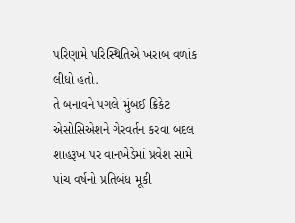પરિણામે પરિસ્થિતિએ ખરાબ વળાંક લીધો હતો.
તે બનાવને પગલે મુંબઈ ક્રિકેટ એસોસિએશને ગેરવર્તન કરવા બદલ શાહરૂખ પર વાનખેડેમાં પ્રવેશ સામે પાંચ વર્ષનો પ્રતિબંધ મૂકી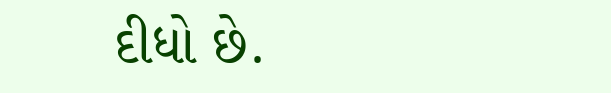દીધો છે.